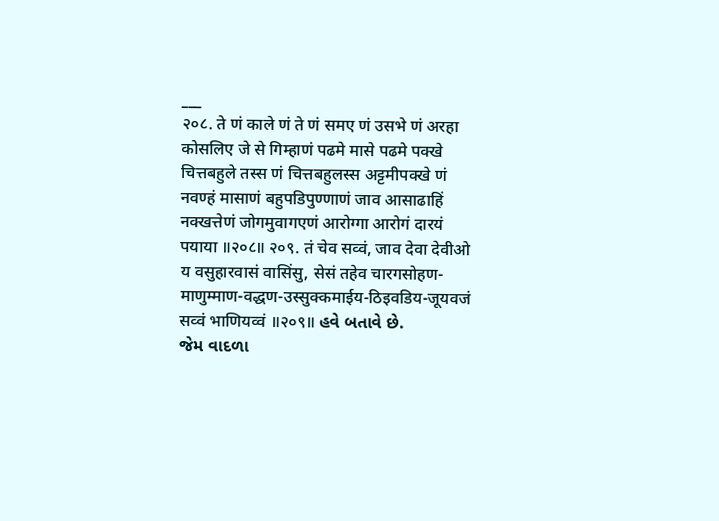___
२०८. ते णं काले णं ते णं समए णं उसभे णं अरहा कोसलिए जे से गिम्हाणं पढमे मासे पढमे पक्खे चित्तबहुले तस्स णं चित्तबहुलस्स अट्टमीपक्खे णं नवण्हं मासाणं बहुपडिपुण्णाणं जाव आसाढाहिं नक्खत्तेणं जोगमुवागएणं आरोग्गा आरोगं दारयं पयाया ॥२०८॥ २०९. तं चेव सव्वं, जाव देवा देवीओ य वसुहारवासं वासिंसु, सेसं तहेव चारगसोहण-माणुम्माण-वद्धण-उस्सुक्कमाईय-ठिइवडिय-जूयवजं सव्वं भाणियव्वं ॥२०९॥ હવે બતાવે છે.
જેમ વાદળા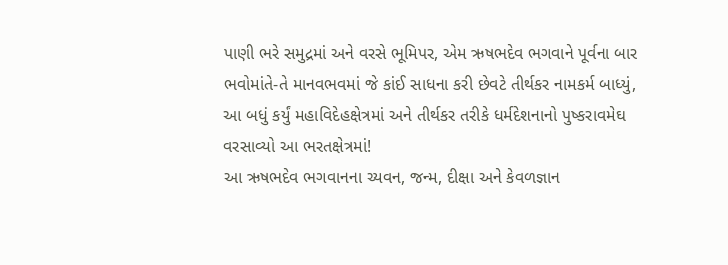પાણી ભરે સમુદ્રમાં અને વરસે ભૂમિપર, એમ ઋષભદેવ ભગવાને પૂર્વના બાર ભવોમાંતે-તે માનવભવમાં જે કાંઈ સાધના કરી છેવટે તીર્થકર નામકર્મ બાધ્યું, આ બધું કર્યું મહાવિદેહક્ષેત્રમાં અને તીર્થકર તરીકે ધર્મદેશનાનો પુષ્કરાવમેઘ વરસાવ્યો આ ભરતક્ષેત્રમાં!
આ ઋષભદેવ ભગવાનના ચ્યવન, જન્મ, દીક્ષા અને કેવળજ્ઞાન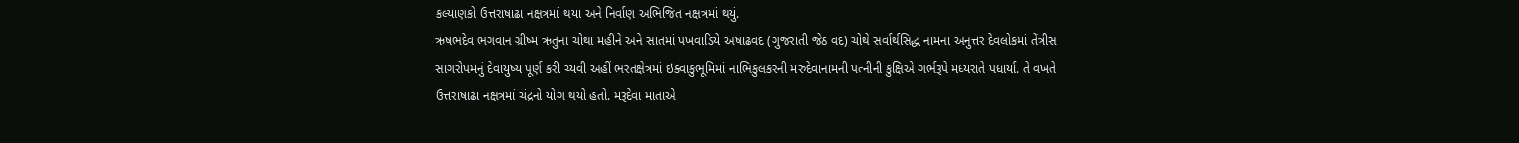કલ્યાણકો ઉત્તરાષાઢા નક્ષત્રમાં થયા અને નિર્વાણ અભિજિત નક્ષત્રમાં થયું.
ઋષભદેવ ભગવાન ગ્રીષ્મ ઋતુના ચોથા મહીને અને સાતમાં પખવાડિયે અષાઢવદ (ગુજરાતી જેઠ વદ) ચોથે સર્વાર્થસિદ્ધ નામના અનુત્તર દેવલોકમાં તેંત્રીસ સાગરોપમનું દેવાયુષ્ય પૂર્ણ કરી ચ્યવી અહીં ભરતક્ષેત્રમાં ઇક્વાકુભૂમિમાં નાભિકુલકરની મરુદેવાનામની પત્નીની કુક્ષિએ ગર્ભરૂપે મધ્યરાતે પધાર્યા. તે વખતે ઉત્તરાષાઢા નક્ષત્રમાં ચંદ્રનો યોગ થયો હતો. મરૂદેવા માતાએ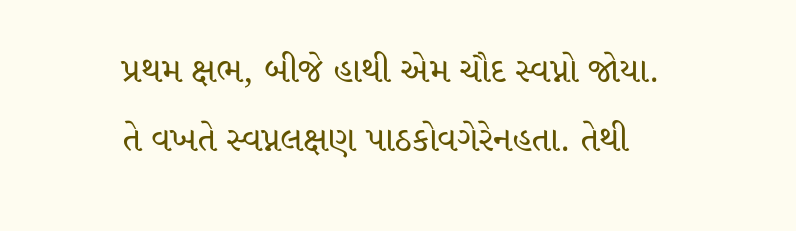પ્રથમ ક્ષભ, બીજે હાથી એમ ચૌદ સ્વપ્નો જોયા. તે વખતે સ્વપ્નલક્ષણ પાઠકોવગેરેનહતા. તેથી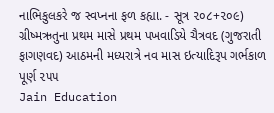નાભિકુલકરે જ સ્વપ્નના ફળ કહ્યા. - સૂત્ર ૨૦૮+૨૦૯) ગ્રીષ્મઋતુના પ્રથમ માસે પ્રથમ પખવાડિયે ચૈત્રવદ (ગુજરાતી ફાગણવદ) આઠમની મધ્યરાત્રે નવ માસ ઇત્યાદિરૂપ ગર્ભકાળ પૂર્ણ ૨૫૫
Jain Education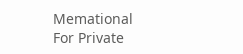Memational
For Private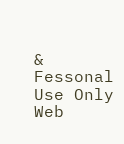& Fessonal Use Only
Web